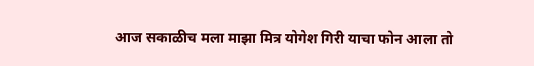आज सकाळीच मला माझा मित्र योगेश गिरी याचा फोन आला तो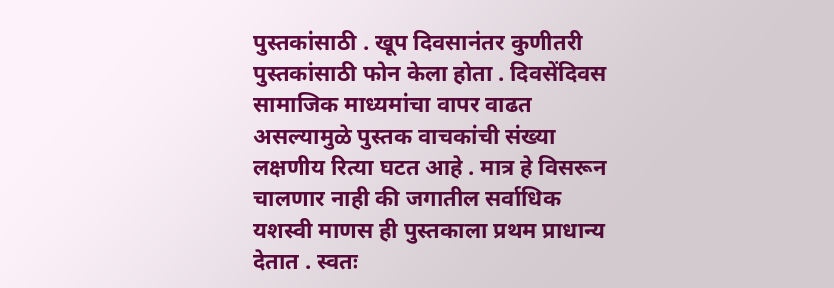पुस्तकांसाठी . खूप दिवसानंतर कुणीतरी पुस्तकांसाठी फोन केला होता . दिवसेंदिवस सामाजिक माध्यमांचा वापर वाढत असल्यामुळे पुस्तक वाचकांची संख्या लक्षणीय रित्या घटत आहे . मात्र हे विसरून चालणार नाही की जगातील सर्वाधिक यशस्वी माणस ही पुस्तकाला प्रथम प्राधान्य देतात . स्वतः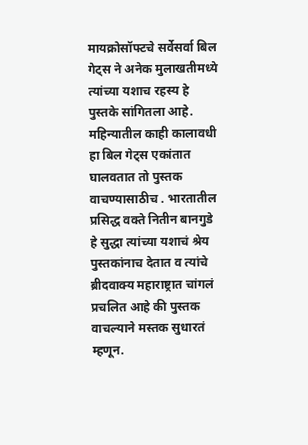मायक्रोसॉफ्टचे सर्वेसर्वा बिल गेट्स ने अनेक मुलाखतीमध्ये त्यांच्या यशाच रहस्य हे पुस्तके सांगितला आहे. महिन्यातील काही कालावधी हा बिल गेट्स एकांतात घालवतात तो पुस्तक वाचण्यासाठीच . भारतातील प्रसिद्ध वक्ते नितीन बानगुडे हे सुद्धा त्यांच्या यशाचं श्रेय पुस्तकांनाच देतात व त्यांचे ब्रीदवाक्य महाराष्ट्रात चांगलं प्रचलित आहे की पुस्तक वाचल्याने मस्तक सुधारतं म्हणून.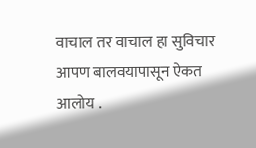वाचाल तर वाचाल हा सुविचार आपण बालवयापासून ऐकत आलोय .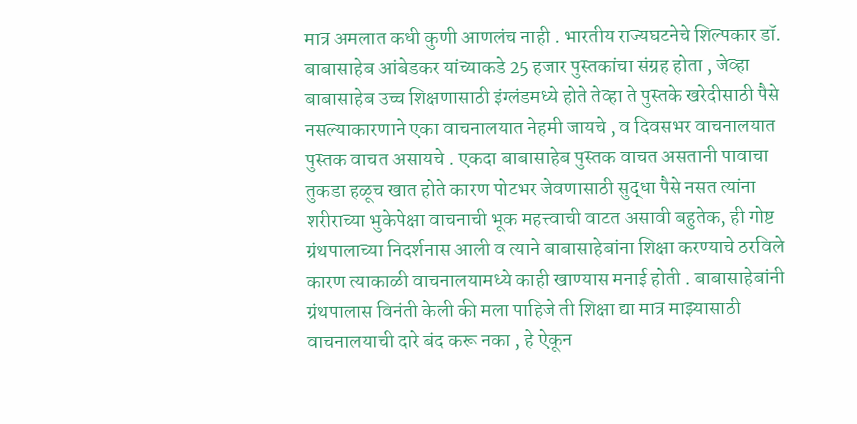मात्र अमलात कधी कुणी आणलंच नाही . भारतीय राज्यघटनेचे शिल्पकार डॉ. बाबासाहेब आंबेडकर यांच्याकडे 25 हजार पुस्तकांचा संग्रह होता , जेव्हा बाबासाहेब उच्च शिक्षणासाठी इंग्लंडमध्ये होते तेव्हा ते पुस्तके खरेदीसाठी पैसे नसल्याकारणाने एका वाचनालयात नेहमी जायचे , व दिवसभर वाचनालयात पुस्तक वाचत असायचे . एकदा बाबासाहेब पुस्तक वाचत असतानी पावाचा तुकडा हळूच खात होते कारण पोटभर जेवणासाठी सुद्धा पैसे नसत त्यांना शरीराच्या भुकेपेक्षा वाचनाची भूक महत्त्वाची वाटत असावी बहुतेक, ही गोष्ट ग्रंथपालाच्या निदर्शनास आली व त्याने बाबासाहेबांना शिक्षा करण्याचे ठरविले कारण त्याकाळी वाचनालयामध्ये काही खाण्यास मनाई होती . बाबासाहेबांनी ग्रंथपालास विनंती केली की मला पाहिजे ती शिक्षा द्या मात्र माझ्यासाठी वाचनालयाची दारे बंद करू नका , हे ऐकून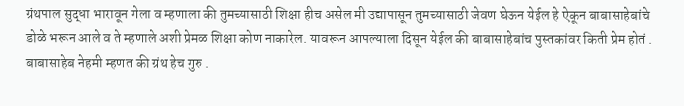ग्रंथपाल सुद्धा भारावून गेला व म्हणाला की तुमच्यासाठी शिक्षा हीच असेल मी उद्यापासून तुमच्यासाठी जेवण घेऊन येईल हे ऐकून बाबासाहेबांचे डोळे भरून आले व ते म्हणाले अशी प्रेमळ शिक्षा कोण नाकारेल. यावरून आपल्याला दिसून येईल की बाबासाहेबांच पुस्तकांवर किती प्रेम होतं . बाबासाहेब नेहमी म्हणत की ग्रंथ हेच गुरु .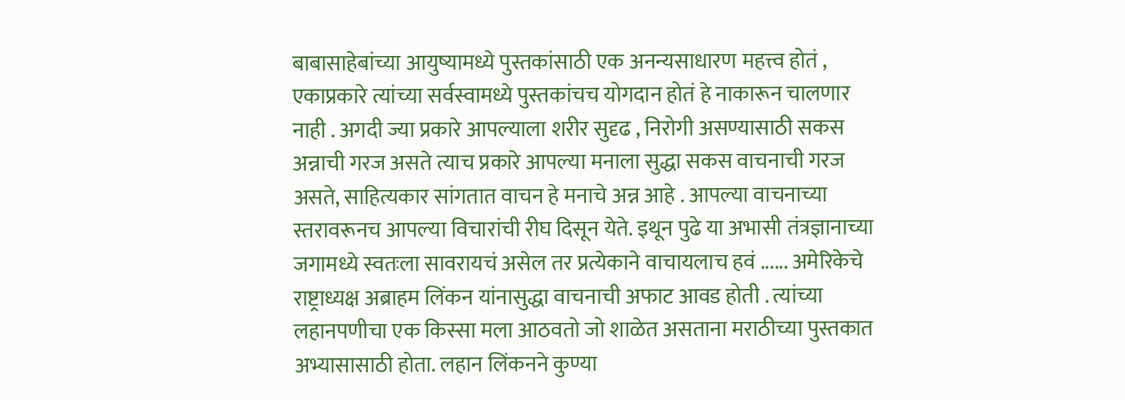बाबासाहेबांच्या आयुष्यामध्ये पुस्तकांसाठी एक अनन्यसाधारण महत्त्व होतं , एकाप्रकारे त्यांच्या सर्वस्वामध्ये पुस्तकांचच योगदान होतं हे नाकारून चालणार नाही . अगदी ज्या प्रकारे आपल्याला शरीर सुदृढ , निरोगी असण्यासाठी सकस अन्नाची गरज असते त्याच प्रकारे आपल्या मनाला सुद्धा सकस वाचनाची गरज असते, साहित्यकार सांगतात वाचन हे मनाचे अन्न आहे . आपल्या वाचनाच्या स्तरावरूनच आपल्या विचारांची रीघ दिसून येते. इथून पुढे या अभासी तंत्रज्ञानाच्या जगामध्ये स्वतःला सावरायचं असेल तर प्रत्येकाने वाचायलाच हवं ...... अमेरिकेचे राष्ट्राध्यक्ष अब्राहम लिंकन यांनासुद्धा वाचनाची अफाट आवड होती . त्यांच्या लहानपणीचा एक किस्सा मला आठवतो जो शाळेत असताना मराठीच्या पुस्तकात अभ्यासासाठी होता. लहान लिंकनने कुण्या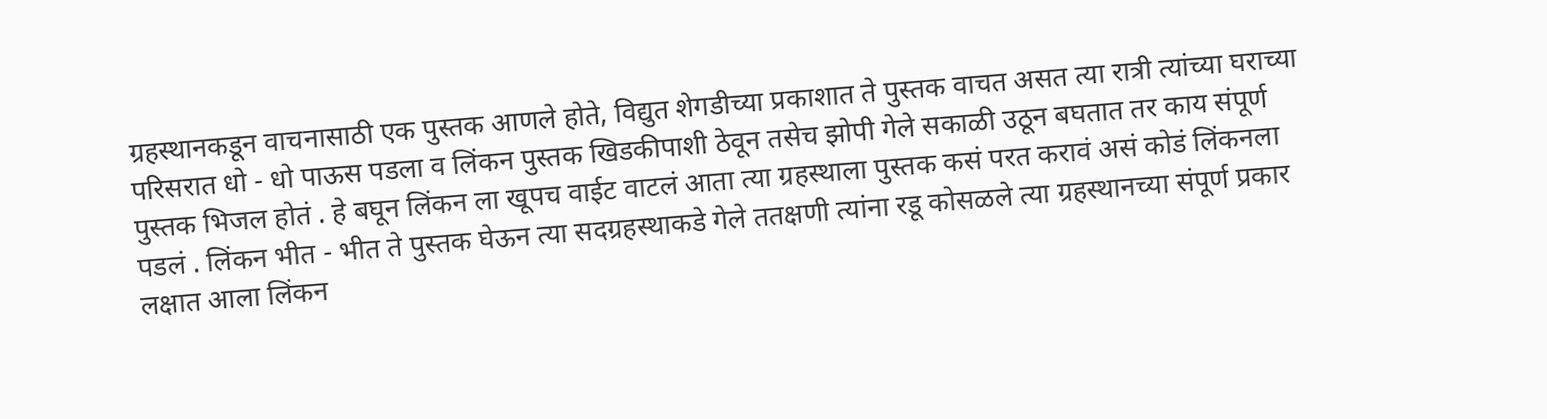ग्रहस्थानकडून वाचनासाठी एक पुस्तक आणले होते, विद्युत शेगडीच्या प्रकाशात ते पुस्तक वाचत असत त्या रात्री त्यांच्या घराच्या परिसरात धो - धो पाऊस पडला व लिंकन पुस्तक खिडकीपाशी ठेवून तसेच झोपी गेले सकाळी उठून बघतात तर काय संपूर्ण पुस्तक भिजल होतं . हे बघून लिंकन ला खूपच वाईट वाटलं आता त्या ग्रहस्थाला पुस्तक कसं परत करावं असं कोडं लिंकनला पडलं . लिंकन भीत - भीत ते पुस्तक घेऊन त्या सदग्रहस्थाकडे गेले ततक्षणी त्यांना रडू कोसळले त्या ग्रहस्थानच्या संपूर्ण प्रकार लक्षात आला लिंकन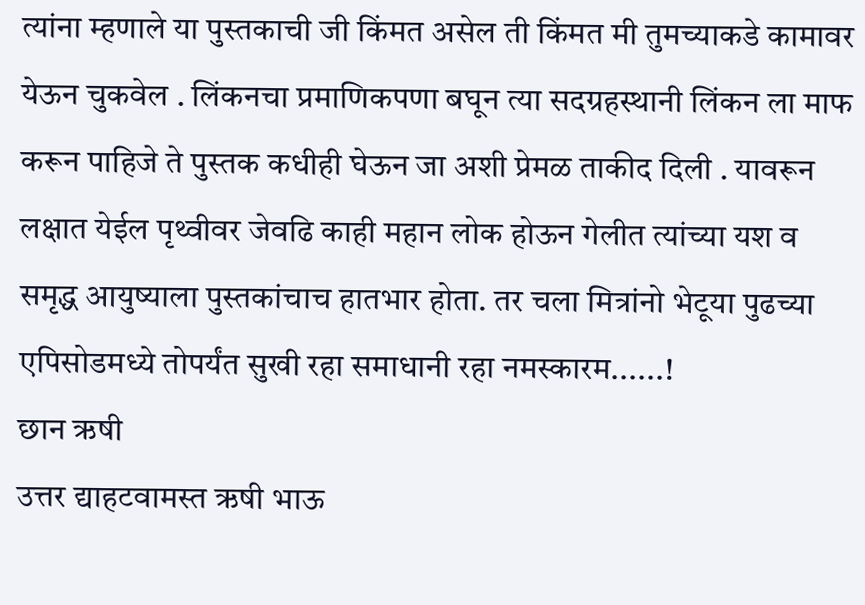त्यांना म्हणाले या पुस्तकाची जी किंमत असेल ती किंमत मी तुमच्याकडे कामावर येऊन चुकवेल . लिंकनचा प्रमाणिकपणा बघून त्या सदग्रहस्थानी लिंकन ला माफ करून पाहिजे ते पुस्तक कधीही घेऊन जा अशी प्रेमळ ताकीद दिली . यावरून लक्षात येईल पृथ्वीवर जेवढि काही महान लोक होऊन गेलीत त्यांच्या यश व समृद्ध आयुष्याला पुस्तकांचाच हातभार होता. तर चला मित्रांनो भेटूया पुढच्या एपिसोडमध्ये तोपर्यंत सुखी रहा समाधानी रहा नमस्कारम......!
छान ऋषी
उत्तर द्याहटवामस्त ऋषी भाऊ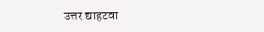उत्तर द्याहटवा